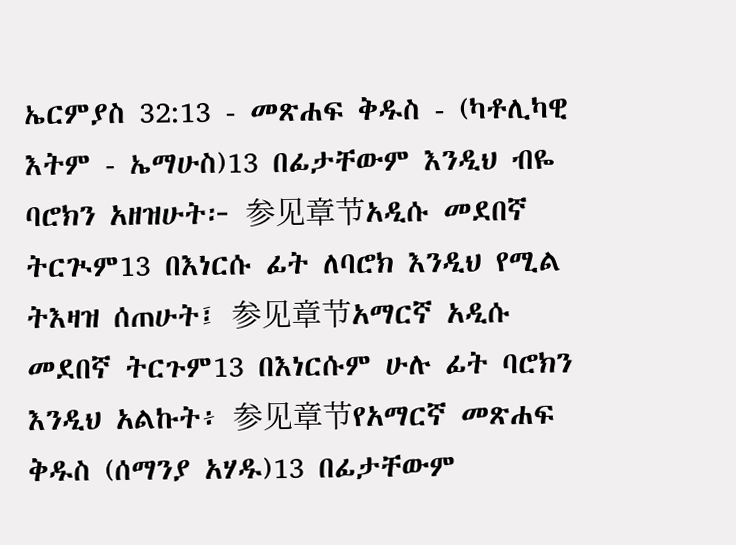ኤርምያስ 32:13 - መጽሐፍ ቅዱስ - (ካቶሊካዊ እትም - ኤማሁስ)13 በፊታቸውም እንዲህ ብዬ ባሮክን አዘዝሁት፦ 参见章节አዲሱ መደበኛ ትርጒም13 በእነርሱ ፊት ለባሮክ እንዲህ የሚል ትእዛዝ ሰጠሁት፤ 参见章节አማርኛ አዲሱ መደበኛ ትርጉም13 በእነርሱም ሁሉ ፊት ባሮክን እንዲህ አልኩት፥ 参见章节የአማርኛ መጽሐፍ ቅዱስ (ሰማንያ አሃዱ)13 በፊታቸውም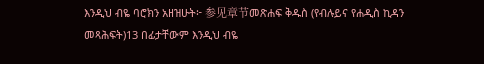እንዲህ ብዬ ባሮክን አዘዝሁት፦ 参见章节መጽሐፍ ቅዱስ (የብሉይና የሐዲስ ኪዳን መጻሕፍት)13 በፊታቸውም እንዲህ ብዬ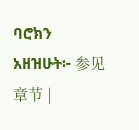ባሮክን አዘዝሁት፦ 参见章节 |